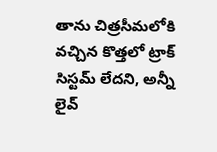తాను చిత్రసీమలోకి వచ్చిన కొత్తలో ట్రాక్ సిస్టమ్ లేదని, అన్నీ లైవ్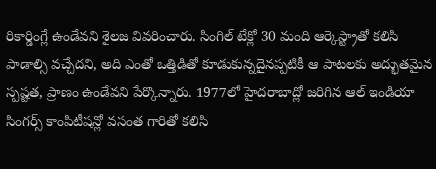రికార్డింగ్లే ఉండేవని శైలజ వివరించారు. సింగిల్ టేక్లో 30 మంది ఆర్కెస్ట్రాతో కలిసి పాడాల్సి వచ్చేదని, అది ఎంతో ఒత్తిడితో కూడుకున్నదైనప్పటికీ ఆ పాటలకు అద్భుతమైన స్పష్టత, ప్రాణం ఉండేవని పేర్కొన్నారు. 1977లో హైదరాబాద్లో జరిగిన ఆల్ ఇండియా సింగర్స్ కాంపిటీషన్లో వసంత గారితో కలిసి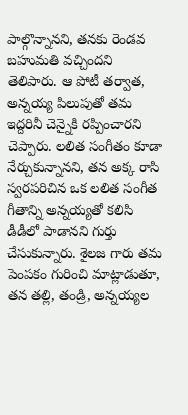పాల్గొన్నానని, తనకు రెండవ బహుమతి వచ్చిందని తెలిపారు. ఆ పోటీ తర్వాత, అన్నయ్య పిలుపుతో తమ ఇద్దరినీ చెన్నైకి రప్పించారని చెప్పారు. లలిత సంగీతం కూడా నేర్చుకున్నానని, తన అక్క రాసి స్వరపరిచిన ఒక లలిత సంగీత గీతాన్ని అన్నయ్యతో కలిసి డీడీలో పాడానని గుర్తు చేసుకున్నారు. శైలజ గారు తమ పెంపకం గురించి మాట్లాడుతూ, తన తల్లి, తండ్రి, అన్నయ్యల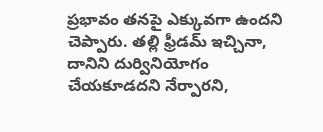ప్రభావం తనపై ఎక్కువగా ఉందని చెప్పారు. తల్లి ఫ్రీడమ్ ఇచ్చినా, దానిని దుర్వినియోగం చేయకూడదని నేర్పారని,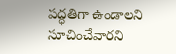పద్ధతిగా ఉండాలని సూచించేవారని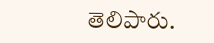తెలిపారు.